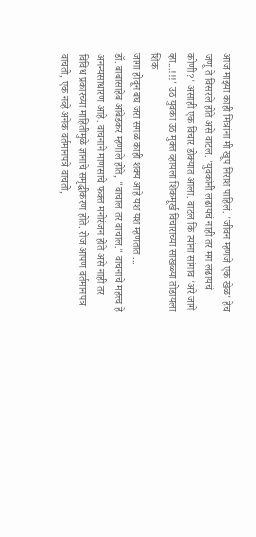आज माझ्या काही मित्रांना मी खूप निराश पाहिलं. 'जीवन म्हणजे एक खेळ' हेच जणू ते विसरले होते असे वाटल. 'युवकांनी लढायचं नाही तर मग लढायचं कोणी?' असाही एक विचार डोक्यात आला. वाटल कि त्यांना सांगाव 'अरे जागे व्हा...!!!' उठ युवका उठ मुक्त व्हायला शिकमूर्ख विचाराच्या साखळ्या तोडायला शिक
जागा होवून बघ जरा सगळ काही शक्य आहे यश यश म्हणतात ...
डॉ. बाबासाहेब आंबेडकर म्हणाले होते, "वाचाल तर वाचाल." वाचनाचे महत्त्व हे अनन्यसाधारण आहे. वाचनाने माणसाचे फक्त मनोरंजन होते असे नाही तर विविध प्रकारच्या माहितीमुळे ज्ञानाचे समृद्धीकरण होते. रोज आपण वर्तमानपत्र वाचतो, एक नव्हे अनेक वर्तमानपत्रे वाचतो,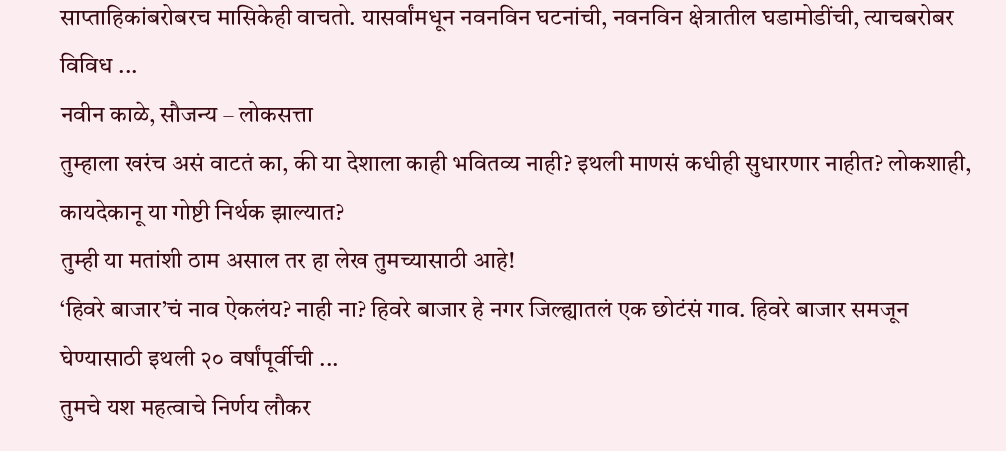साप्ताहिकांबरोबरच मासिकेही वाचतो. यासर्वांमधून नवनविन घटनांची, नवनविन क्षेत्रातील घडामोडींची, त्याचबरोबर विविध ...
नवीन काळे, सौजन्य – लोकसत्ता
तुम्हाला खरंच असं वाटतं का, की या देशाला काही भवितव्य नाही? इथली माणसं कधीही सुधारणार नाहीत? लोकशाही, कायदेकानू या गोष्टी निर्थक झाल्यात?
तुम्ही या मतांशी ठाम असाल तर हा लेख तुमच्यासाठी आहे!
‘हिवरे बाजार’चं नाव ऐकलंय? नाही ना? हिवरे बाजार हे नगर जिल्ह्यातलं एक छोटंसं गाव. हिवरे बाजार समजून घेण्यासाठी इथली २० वर्षांपूर्वीची ...
तुमचे यश महत्वाचे निर्णय लौकर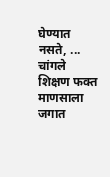घेण्यात नसते, ...
चांगले शिक्षण फक्त माणसाला जगात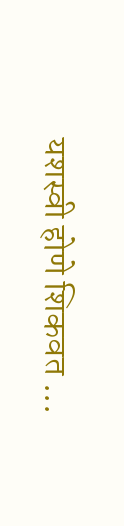यशस्वी होणे शिकवत ...